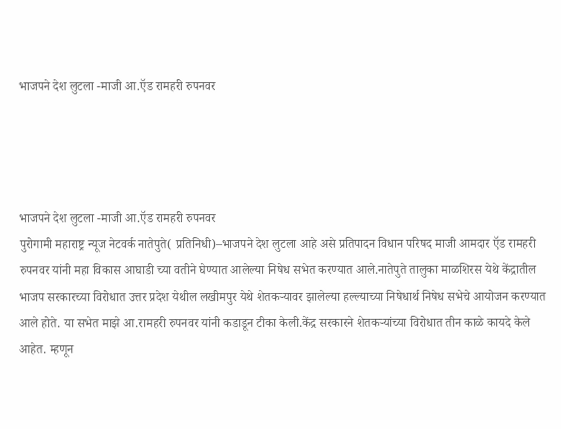भाजपने देश लुटला -माजी आ.ऍड रामहरी रुपनवर




भाजपने देश लुटला -माजी आ.ऍड रामहरी रुपनवर
पुरोगामी महाराष्ट्र न्यूज नेटवर्क नातेपुते( प्रतिनिधी)–भाजपने देश लुटला आहे असे प्रतिपादन विधान परिषद माजी आमदार ऍड रामहरी रुपनवर यांनी महा विकास आघाडी च्या वतीने घेण्यात आलेल्या निषेध सभेत करण्यात आले.नातेपुते तालुका माळशिरस येथे केंद्रातील भाजप सरकारच्या विरोधात उत्तर प्रदेश येथील लखीमपुर येथे शेतकऱ्यावर झालेल्या हल्ल्याच्या निषेधार्थ निषेध सभेचे आयोजन करण्यात आले होते. या सभेत माझे आ.रामहरी रुपनवर यांनी कडाडून टीका केली.केंद्र सरकारने शेतकऱ्यांच्या विरोधात तीन काळे कायदे केले आहेत. म्हणून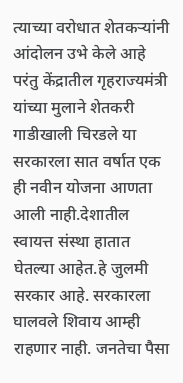त्याच्या वरोधात शेतकऱ्यांनी आंदोलन उभे केले आहे
परंतु केंद्रातील गृहराज्यमंत्री यांच्या मुलाने शेतकरी गाडीखाली चिरडले या सरकारला सात वर्षात एक ही नवीन योजना आणता आली नाही.देशातील स्वायत्त संस्था हातात घेतल्या आहेत.हे जुलमी सरकार आहे. सरकारला घालवले शिवाय आम्ही राहणार नाही. जनतेचा पैसा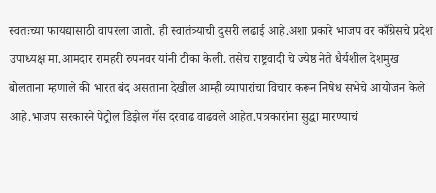स्वतःच्या फायद्यासाठी वापरला जातो. ही स्वातंत्र्याची दुसरी लढाई आहे.अशा प्रकारे भाजप वर काँग्रेसचे प्रदेश उपाध्यक्ष मा.आमदार रामहरी रुपनवर यांनी टीका केली. तसेच राष्ट्रवादी चे ज्येष्ठ नेते धैर्यशील देशमुख बोलताना म्हणाले की भारत बंद असताना देखील आम्ही व्यापारांचा विचार करून निषेध सभेचे आयोजन केले आहे.भाजप सरकारने पेट्रोल डिझेल गॅस दरवाढ वाढवले आहेत.पत्रकारांना सुद्धा मारण्याचं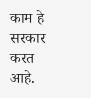काम हे सरकार करत आहे.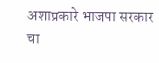अशाप्रकारे भाजपा सरकार चा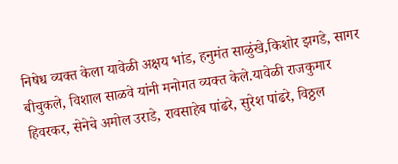निषेध व्यक्त केला यावेळी अक्षय भांड, हनुमंत साळुंखे,किशोर झगडे, सागर बीचुकले, विशाल साळवे यांनी मनोगत व्यक्त केले.यावेळी राजकुमार हिवरकर, सेनेचे अमोल उराडे, रावसाहेब पांढरे, सुरेश पांढरे, विठ्ठल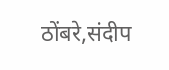ठोंबरे,संदीप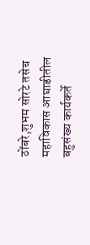ठोंबरे,शुभम सोरटे तसेच महाविकास आघाडीतील बहुसंख्य कार्यकर्ते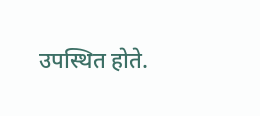उपस्थित होते.